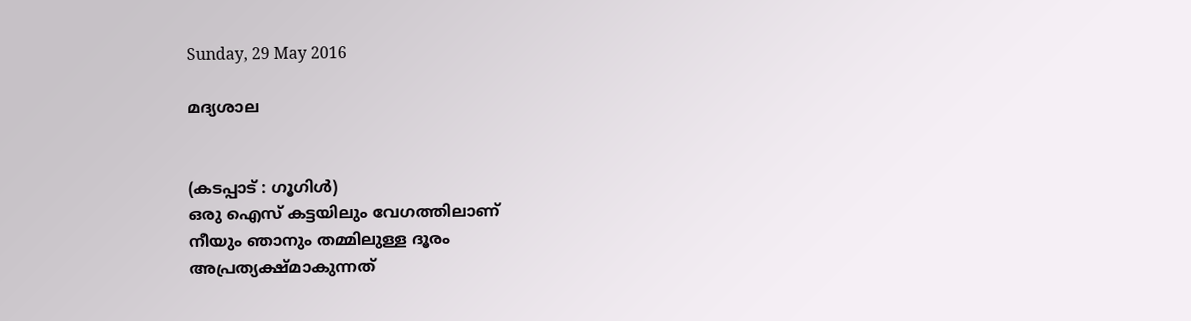Sunday, 29 May 2016

മദ്യശാല


(കടപ്പാട് : ഗൂഗിള്‍)
ഒരു ഐസ് കട്ടയിലും വേഗത്തിലാണ്
നീയും ഞാനും തമ്മിലുള്ള ദൂരം
അപ്രത്യക്ഷ്മാകുന്നത്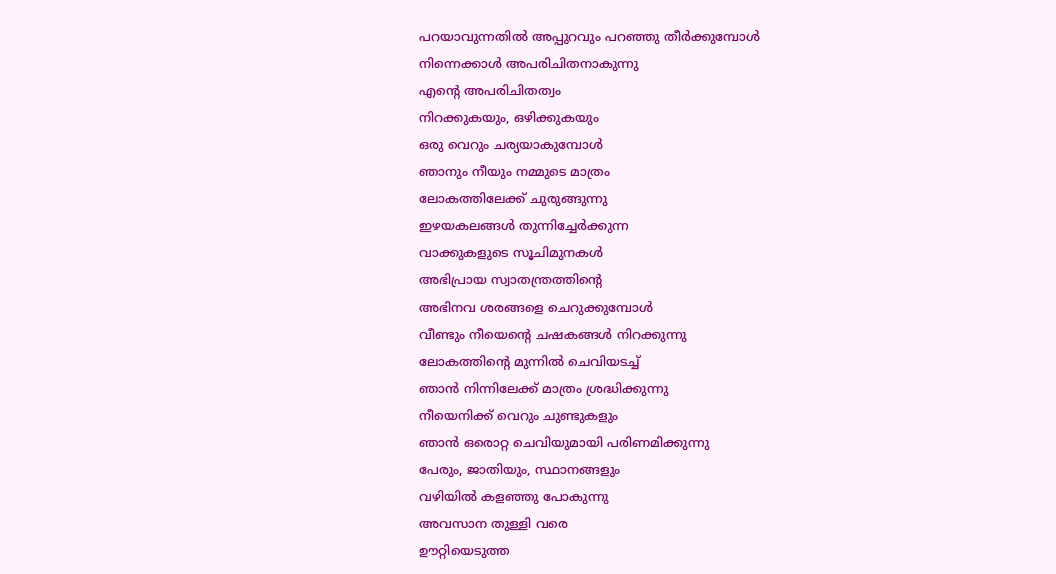പറയാവുന്നതില്‍ അപ്പുറവും പറഞ്ഞു തീര്‍ക്കുമ്പോള്‍
നിന്നെക്കാള്‍ അപരിചിതനാകുന്നു
എന്‍റെ അപരിചിതത്വം
നിറക്കുകയും, ഒഴിക്കുകയും
ഒരു വെറും ചര്യയാകുമ്പോള്‍
ഞാനും നീയും നമ്മുടെ മാത്രം
ലോകത്തിലേക്ക് ചുരുങ്ങുന്നു
ഇഴയകലങ്ങള്‍ തുന്നിച്ചേര്‍ക്കുന്ന
വാക്കുകളുടെ സൂചിമുനകള്‍
അഭിപ്രായ സ്വാതന്ത്രത്തിന്റെ
അഭിനവ ശരങ്ങളെ ചെറുക്കുമ്പോള്‍
വീണ്ടും നീയെന്‍റെ ചഷകങ്ങള്‍ നിറക്കുന്നു
ലോകത്തിന്‍റെ മുന്നില്‍ ചെവിയടച്ച്
ഞാന്‍ നിന്നിലേക്ക്‌ മാത്രം ശ്രദ്ധിക്കുന്നു
നീയെനിക്ക് വെറും ചുണ്ടുകളും
ഞാന്‍ ഒരൊറ്റ ചെവിയുമായി പരിണമിക്കുന്നു
പേരും, ജാതിയും, സ്ഥാനങ്ങളും
വഴിയില്‍ കളഞ്ഞു പോകുന്നു
അവസാന തുള്ളി വരെ
ഊറ്റിയെടുത്ത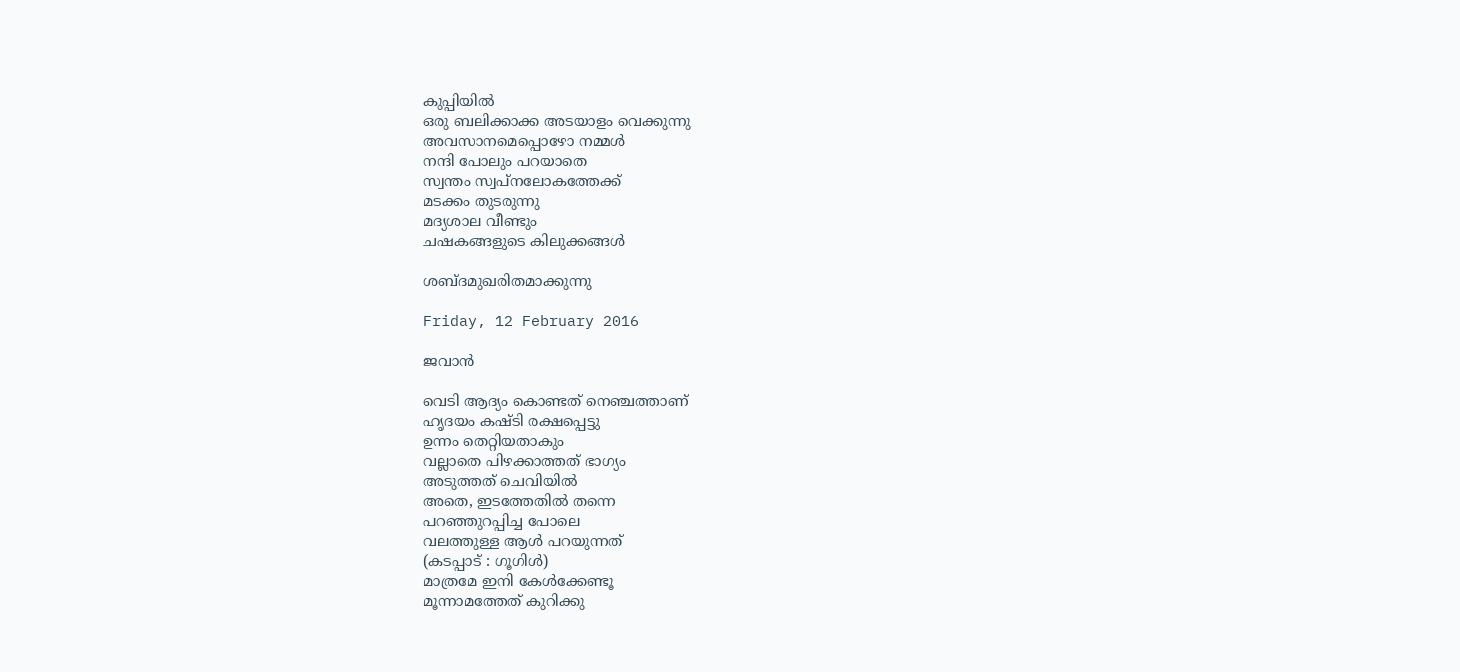കുപ്പിയില്‍
ഒരു ബലിക്കാക്ക അടയാളം വെക്കുന്നു
അവസാനമെപ്പൊഴോ നമ്മള്‍
നന്ദി പോലും പറയാതെ
സ്വന്തം സ്വപ്നലോകത്തേക്ക്
മടക്കം തുടരുന്നു
മദ്യശാല വീണ്ടും
ചഷകങ്ങളുടെ കിലുക്കങ്ങള്‍

ശബ്ദമുഖരിതമാക്കുന്നു

Friday, 12 February 2016

ജവാന്‍

വെടി ആദ്യം കൊണ്ടത് നെഞ്ചത്താണ്
ഹൃദയം കഷ്ടി രക്ഷപ്പെട്ടു
ഉന്നം തെറ്റിയതാകും
വല്ലാതെ പിഴക്കാത്തത് ഭാഗ്യം
അടുത്തത് ചെവിയില്‍
അതെ, ഇടത്തേതില്‍ തന്നെ
പറഞ്ഞുറപ്പിച്ച പോലെ
വലത്തുള്ള ആള്‍ പറയുന്നത്
(കടപ്പാട് : ഗൂഗിള്‍)
മാത്രമേ ഇനി കേള്‍ക്കേണ്ടൂ
മൂന്നാമത്തേത് കുറിക്കു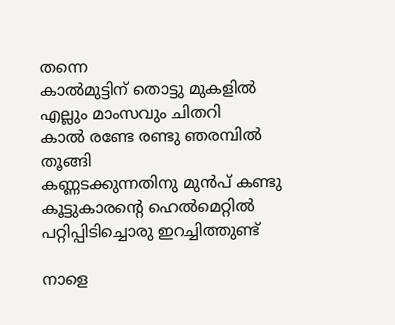തന്നെ
കാല്‍മുട്ടിന് തൊട്ടു മുകളില്‍
എല്ലും മാംസവും ചിതറി
കാല്‍ രണ്ടേ രണ്ടു ഞരമ്പില്‍ തൂങ്ങി
കണ്ണടക്കുന്നതിനു മുന്‍പ് കണ്ടു
കൂട്ടുകാരന്‍റെ ഹെല്‍മെറ്റില്‍
പറ്റിപ്പിടിച്ചൊരു ഇറച്ചിത്തുണ്ട്

നാളെ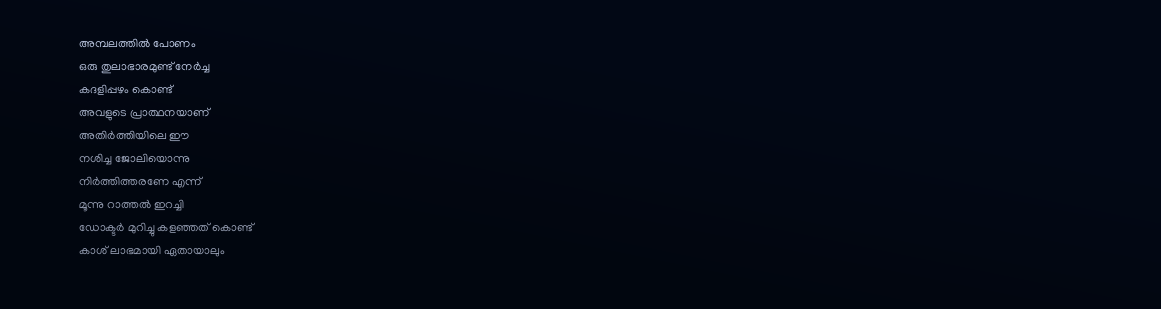അമ്പലത്തില്‍ പോണം
ഒരു തുലാഭാരമുണ്ട് നേര്‍ച്ച
കദളിപ്പഴം കൊണ്ട്
അവളുടെ പ്രാത്ഥനയാണ്
അതിര്‍ത്തിയിലെ ഈ
നശിച്ച ജോലിയൊന്നു
നിര്‍ത്തിത്തരണേ എന്ന്
മൂന്നു റാത്തല്‍ ഇറച്ചി
ഡോക്ടര്‍ മുറിച്ചു കളഞ്ഞത് കൊണ്ട്
കാശ് ലാഭമായി ഏതായാലും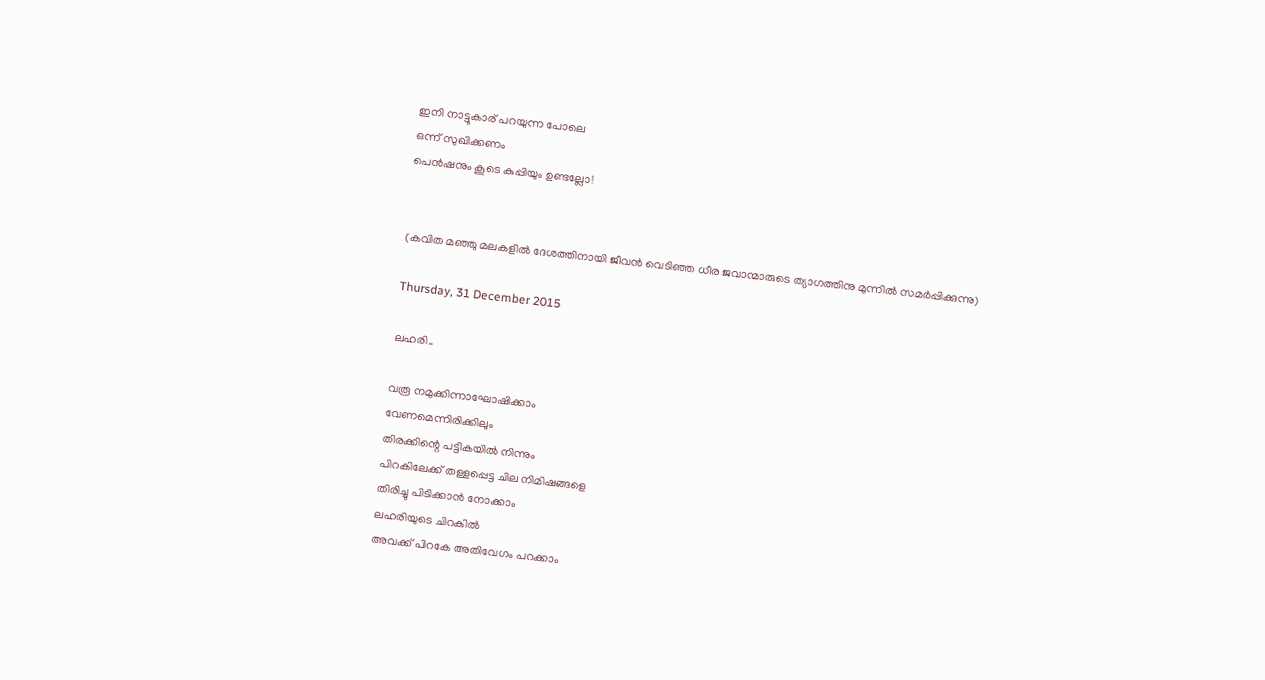ഇനി നാട്ടുകാര് പറയുന്ന പോലെ
ഒന്ന് സുഖിക്കണം
പെന്‍ഷനും കൂടെ കുപ്പിയും ഉണ്ടല്ലോ!


(കവിത മഞ്ഞു മലകളില്‍ ദേശത്തിനായി ജീവന്‍ വെടിഞ്ഞ ധീര ജവാന്മാരുടെ ത്യാഗത്തിനു മുന്നില്‍ സമര്‍പ്പിക്കുന്നു)

Thursday, 31 December 2015

ലഹരി..

വരൂ നമുക്കിന്നാഘോഷിക്കാം
വേണമെന്നിരിക്കിലും
തിരക്കിന്റെ പട്ടികയില്‍ നിന്നും
പിറകിലേക്ക് തള്ളപ്പെട്ട ചില നിമിഷങ്ങളെ
തിരിച്ചു പിടിക്കാന്‍ നോക്കാം
ലഹരിയുടെ ചിറകില്‍
അവക്ക് പിറകേ അതിവേഗം പറക്കാം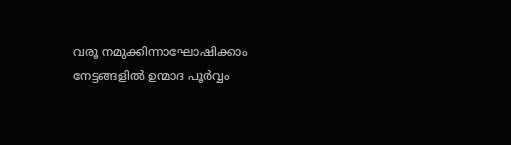വരൂ നമുക്കിന്നാഘോഷിക്കാം
നേട്ടങ്ങളില്‍ ഉന്മാദ പൂര്‍വ്വം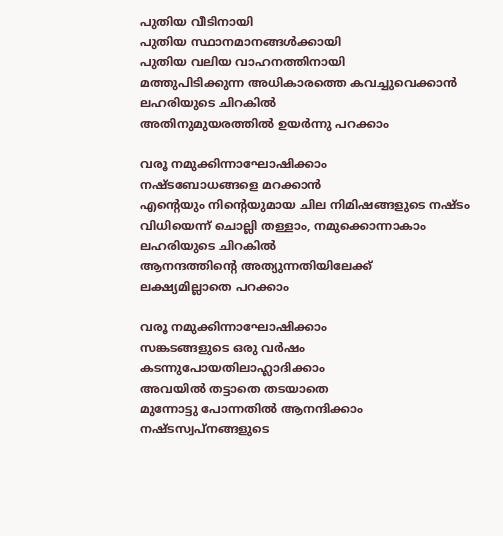പുതിയ വീടിനായി
പുതിയ സ്ഥാനമാനങ്ങള്‍ക്കായി
പുതിയ വലിയ വാഹനത്തിനായി
മത്തുപിടിക്കുന്ന അധികാരത്തെ കവച്ചുവെക്കാന്‍
ലഹരിയുടെ ചിറകില്‍
അതിനുമുയരത്തില്‍ ഉയര്‍ന്നു പറക്കാം

വരൂ നമുക്കിന്നാഘോഷിക്കാം
നഷ്ടബോധങ്ങളെ മറക്കാന്‍
എന്‍റെയും നിന്റെയുമായ ചില നിമിഷങ്ങളുടെ നഷ്ടം
വിധിയെന്ന് ചൊല്ലി തള്ളാം, നമുക്കൊന്നാകാം
ലഹരിയുടെ ചിറകില്‍
ആനന്ദത്തിന്റെ അത്യുന്നതിയിലേക്ക്
ലക്ഷ്യമില്ലാതെ പറക്കാം

വരൂ നമുക്കിന്നാഘോഷിക്കാം
സങ്കടങ്ങളുടെ ഒരു വര്‍ഷം
കടന്നുപോയതിലാഹ്ലാദിക്കാം
അവയില്‍ തട്ടാതെ തടയാതെ
മുന്നോട്ടു പോന്നതില്‍ ആനന്ദിക്കാം
നഷ്ടസ്വപ്നങ്ങളുടെ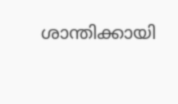ശാന്തിക്കായി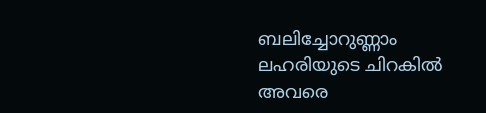ബലിച്ചോറുണ്ണാം
ലഹരിയുടെ ചിറകില്‍
അവരെ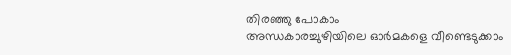തിരഞ്ഞു പോകാം
അന്ധകാരച്ചുഴിയിലെ ഓര്‍മകളെ വീണ്ടെടുക്കാം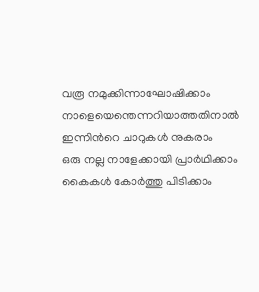വരൂ നമുക്കിന്നാഘോഷിക്കാം
നാളെയെന്തെന്നറിയാത്തതിനാല്‍
ഇന്നിന്‍റെ ചാറുകള്‍ നുകരാം
ഒരു നല്ല നാളേക്കായി പ്രാര്‍ഥിക്കാം
കൈകള്‍ കോര്‍ത്തു പിടിക്കാം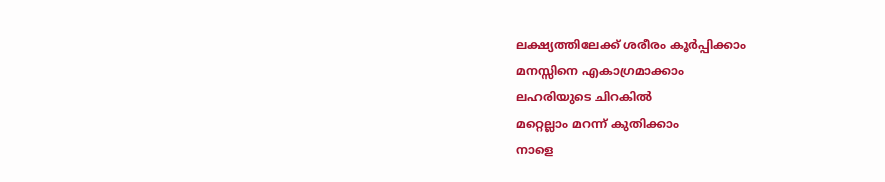ലക്ഷ്യത്തിലേക്ക് ശരീരം കൂര്‍പ്പിക്കാം
മനസ്സിനെ എകാഗ്രമാക്കാം
ലഹരിയുടെ ചിറകില്‍
മറ്റെല്ലാം മറന്ന് കുതിക്കാം
നാളെ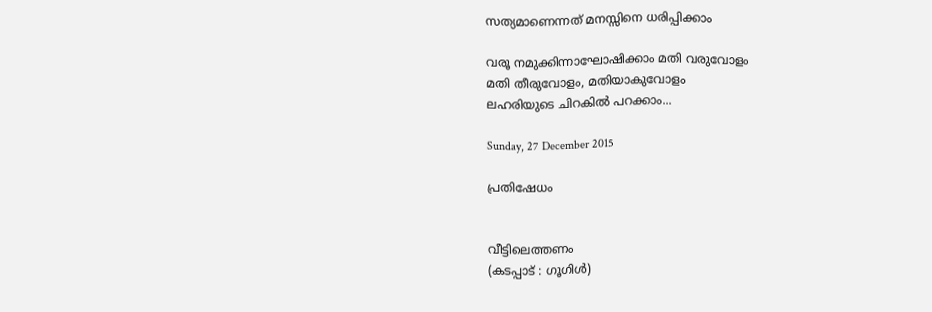സത്യമാണെന്നത് മനസ്സിനെ ധരിപ്പിക്കാം

വരൂ നമുക്കിന്നാഘോഷിക്കാം മതി വരുവോളം
മതി തീരുവോളം, മതിയാകുവോളം
ലഹരിയുടെ ചിറകില്‍ പറക്കാം...

Sunday, 27 December 2015

പ്രതിഷേധം


വീട്ടിലെത്തണം
(കടപ്പാട് : ഗൂഗിള്‍)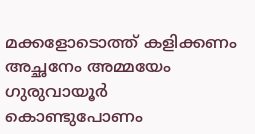മക്കളോടൊത്ത് കളിക്കണം
അച്ഛനേം അമ്മയേം
ഗുരുവായൂര്‍ കൊണ്ടുപോണം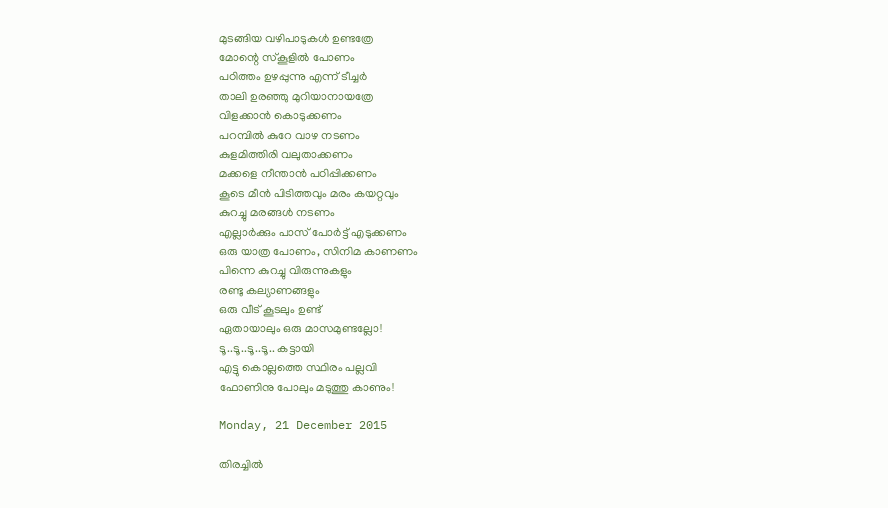മുടങ്ങിയ വഴിപാടുകള്‍ ഉണ്ടത്രേ
മോന്റെ സ്കൂളില്‍ പോണം
പഠിത്തം ഉഴപ്പുന്നു എന്ന് ടീച്ചര്‍
താലി ഉരഞ്ഞു മുറിയാനായത്രേ
വിളക്കാന്‍ കൊടുക്കണം
പറമ്പില്‍ കുറേ വാഴ നടണം
കുളമിത്തിരി വലുതാക്കണം
മക്കളെ നീന്താന്‍ പഠിപ്പിക്കണം
കൂടെ മീന്‍ പിടിത്തവും മരം കയറ്റവും
കുറച്ചു മരങ്ങള്‍ നടണം
എല്ലാര്‍ക്കും പാസ്‌ പോര്‍ട്ട്‌ എടുക്കണം
ഒരു യാത്ര പോണം, സിനിമ കാണണം
പിന്നെ കുറച്ചു വിരുന്നുകളും
രണ്ടു കല്യാണങ്ങളും
ഒരു വീട് കൂടലും ഉണ്ട്
ഏതായാലും ഒരു മാസമുണ്ടല്ലോ!
ടൂ..ടൂ..ടൂ..ടൂ.. കട്ടായി
എട്ടു കൊല്ലത്തെ സ്ഥിരം പല്ലവി
ഫോണിനു പോലും മടുത്തു കാണും!

Monday, 21 December 2015

തിരച്ചില്‍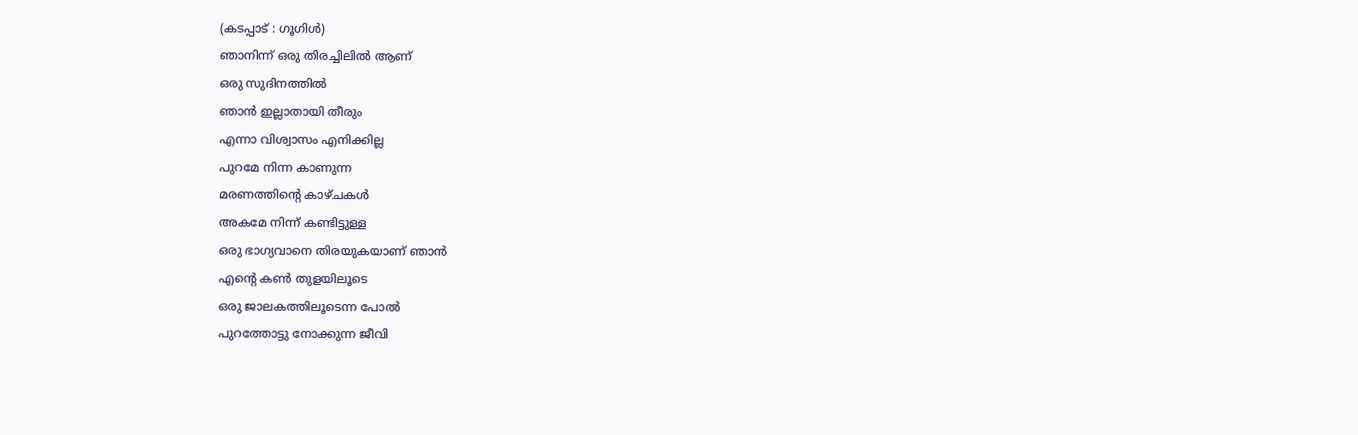(കടപ്പാട് : ഗൂഗിള്‍)
ഞാനിന്ന്‍ ഒരു തിരച്ചിലില്‍ ആണ്
ഒരു സുദിനത്തില്‍
ഞാന്‍ ഇല്ലാതായി തീരും
എന്നാ വിശ്വാസം എനിക്കില്ല
പുറമേ നിന്ന കാണുന്ന
മരണത്തിന്‍റെ കാഴ്ചകള്‍
അകമേ നിന്ന് കണ്ടിട്ടുള്ള
ഒരു ഭാഗ്യവാനെ തിരയുകയാണ് ഞാന്‍
എന്‍റെ കണ്‍ തുളയിലൂടെ
ഒരു ജാലകത്തിലൂടെന്ന പോല്‍
പുറത്തോട്ടു നോക്കുന്ന ജീവി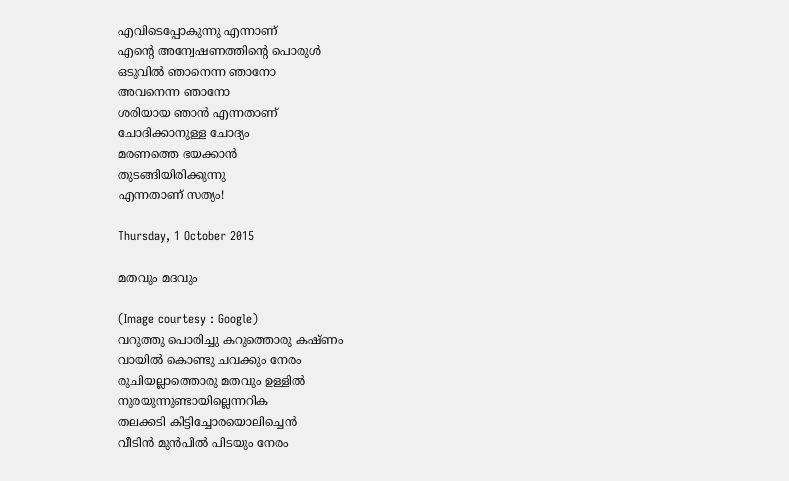എവിടെപ്പോകുന്നു എന്നാണ്
എന്‍റെ അന്വേഷണത്തിന്‍റെ പൊരുള്‍
ഒടുവില്‍ ഞാനെന്ന ഞാനോ
അവനെന്ന ഞാനോ
ശരിയായ ഞാന്‍ എന്നതാണ്
ചോദിക്കാനുള്ള ചോദ്യം
മരണത്തെ ഭയക്കാന്‍
തുടങ്ങിയിരിക്കുന്നു
എന്നതാണ് സത്യം!

Thursday, 1 October 2015

മതവും മദവും

(Image courtesy : Google)
വറുത്തു പൊരിച്ചു കറുത്തൊരു കഷ്ണം
വായില്‍ കൊണ്ടു ചവക്കും നേരം
രുചിയല്ലാത്തൊരു മതവും ഉള്ളില്‍
നുരയുന്നുണ്ടായില്ലെന്നറിക
തലക്കടി കിട്ടിച്ചോരയൊലിച്ചെന്‍
വീടിന്‍ മുന്‍പില്‍ പിടയും നേരം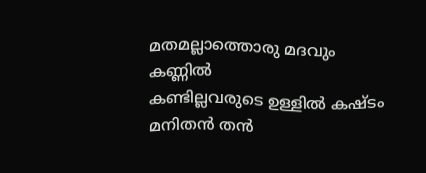മതമല്ലാത്തൊരു മദവും കണ്ണില്‍
കണ്ടില്ലവരുടെ ഉള്ളില്‍ കഷ്ടം
മനിതന്‍ തന്‍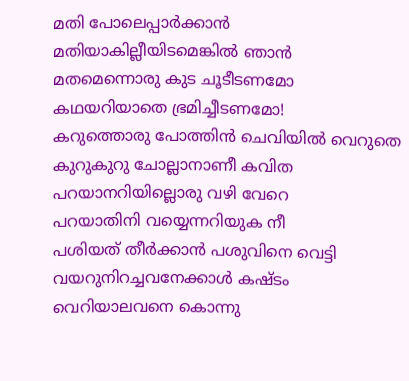മതി പോലെപ്പാര്‍ക്കാന്‍
മതിയാകില്ലീയിടമെങ്കില്‍ ഞാന്‍
മതമെന്നൊരു കുട ചൂടീടണമോ
കഥയറിയാതെ ഭ്രമിച്ചീടണമോ!
കറുത്തൊരു പോത്തിന്‍ ചെവിയില്‍ വെറുതെ
കുറുകുറു ചോല്ലാനാണീ കവിത
പറയാനറിയില്ലൊരു വഴി വേറെ
പറയാതിനി വയ്യെന്നറിയുക നീ
പശിയത് തീര്‍ക്കാന്‍ പശുവിനെ വെട്ടി
വയറുനിറച്ചവനേക്കാള്‍ കഷ്ടം
വെറിയാലവനെ കൊന്നു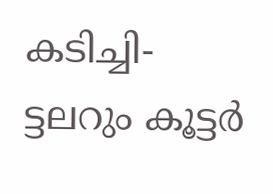കടിച്ചി-
ട്ടലറും കൂട്ടര്‍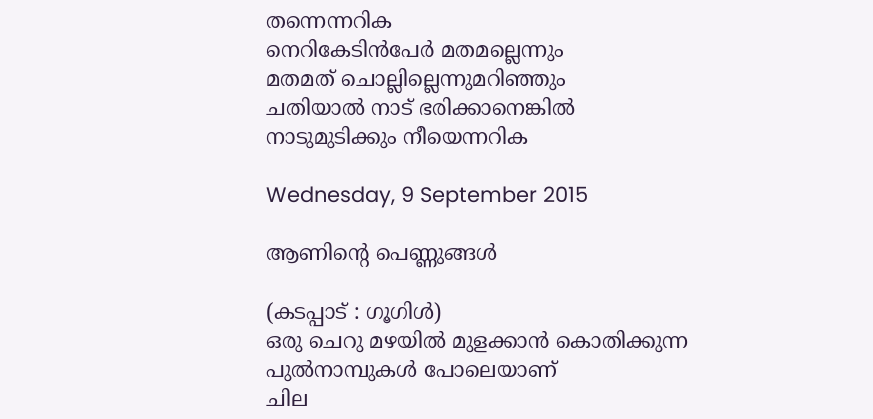തന്നെന്നറിക
നെറികേടിന്‍പേര്‍ മതമല്ലെന്നും
മതമത് ചൊല്ലില്ലെന്നുമറിഞ്ഞും
ചതിയാല്‍ നാട് ഭരിക്കാനെങ്കില്‍
നാടുമുടിക്കും നീയെന്നറിക

Wednesday, 9 September 2015

ആണിന്‍റെ പെണ്ണുങ്ങള്‍

(കടപ്പാട് : ഗൂഗിള്‍)
ഒരു ചെറു മഴയില്‍ മുളക്കാന്‍ കൊതിക്കുന്ന
പുല്‍നാമ്പുകള്‍ പോലെയാണ്
ചില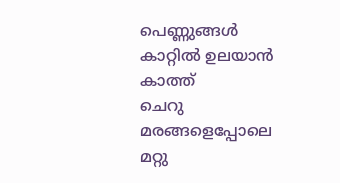പെണ്ണുങ്ങള്‍
കാറ്റില്‍ ഉലയാന്‍ കാത്ത്
ചെറു മരങ്ങളെപ്പോലെ മറ്റു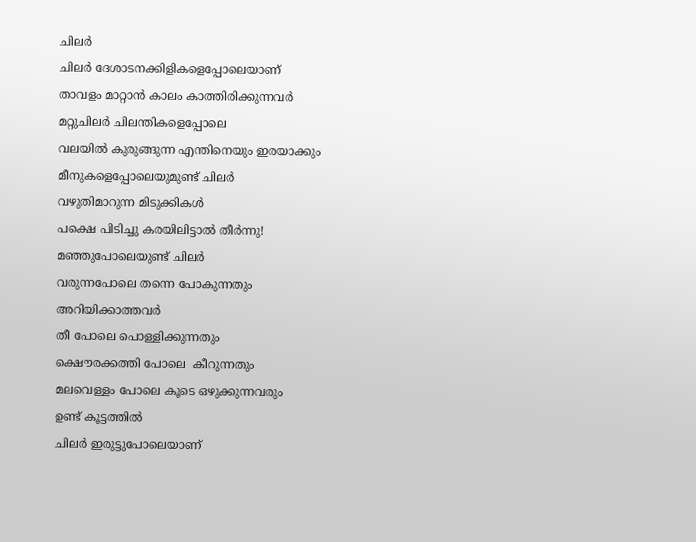ചിലര്‍
ചിലര്‍ ദേശാടനക്കിളികളെപ്പോലെയാണ്
താവളം മാറ്റാന്‍ കാലം കാത്തിരിക്കുന്നവര്‍
മറ്റുചിലര്‍ ചിലന്തികളെപ്പോലെ
വലയില്‍ കുരുങ്ങുന്ന എന്തിനെയും ഇരയാക്കും
മീനുകളെപ്പോലെയുമുണ്ട് ചിലര്‍
വഴുതിമാറുന്ന മിടുക്കികള്‍
പക്ഷെ പിടിച്ചു കരയിലിട്ടാല്‍ തീര്‍ന്നു!
മഞ്ഞുപോലെയുണ്ട് ചിലര്‍
വരുന്നപോലെ തന്നെ പോകുന്നതും
അറിയിക്കാത്തവര്‍
തീ പോലെ പൊള്ളിക്കുന്നതും
ക്ഷൌരക്കത്തി പോലെ  കീറുന്നതും
മലവെള്ളം പോലെ കൂടെ ഒഴുക്കുന്നവരും
ഉണ്ട് കൂട്ടത്തില്‍
ചിലര്‍ ഇരുട്ടുപോലെയാണ്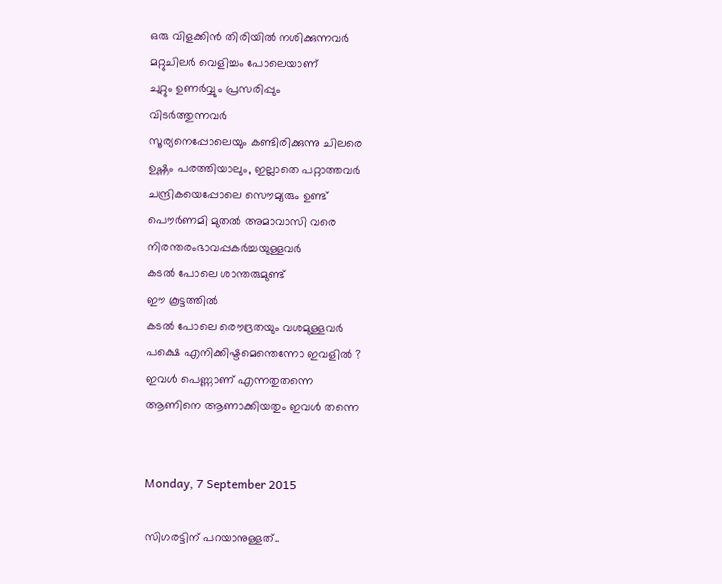ഒരു വിളക്കിന്‍ തിരിയില്‍ നശിക്കുന്നവര്‍
മറ്റുചിലര്‍ വെളിച്ചം പോലെയാണ്
ചുറ്റും ഉണര്‍വ്വും പ്രസരിപ്പും
വിടര്‍ത്തുന്നവര്‍
സൂര്യനെപ്പോലെയും കണ്ടിരിക്കുന്നു ചിലരെ
ഉഷ്ണം പരത്തിയാലും, ഇല്ലാതെ പറ്റാത്തവര്‍
ചന്ദ്രികയെപ്പോലെ സൌമ്യരും ഉണ്ട്
പൌര്‍ണമി മുതല്‍ അമാവാസി വരെ
നിരന്തരംഭാവപ്പകര്‍ച്ചയുള്ളവര്‍
കടല്‍ പോലെ ശാന്തരുമുണ്ട്
ഈ കൂട്ടത്തില്‍
കടല്‍ പോലെ രൌദ്രതയും വശമുള്ളവര്‍
പക്ഷെ എനിക്കിഷ്ടമെന്തെന്നോ ഇവളില്‍ ?
ഇവള്‍ പെണ്ണാണ് എന്നതുതന്നെ
ആണിനെ ആണാക്കിയതും ഇവള്‍ തന്നെ


Monday, 7 September 2015

സിഗരട്ടിന് പറയാനുള്ളത്..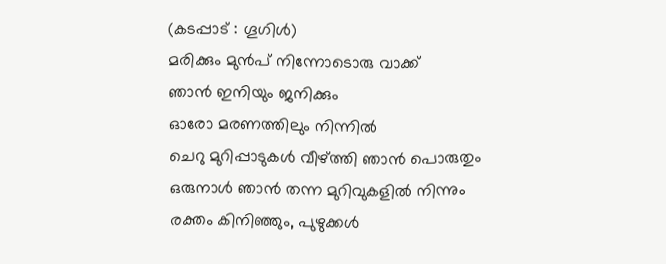(കടപ്പാട് : ഗൂഗിള്‍)
മരിക്കും മുന്‍പ് നിന്നോടൊരു വാക്ക്
ഞാന്‍ ഇനിയും ജനിക്കും
ഓരോ മരണത്തിലും നിന്നില്‍
ചെറു മുറിപ്പാടുകള്‍ വീഴ്ത്തി ഞാന്‍ പൊരുതും
ഒരുനാള്‍ ഞാന്‍ തന്ന മുറിവുകളില്‍ നിന്നും
രക്തം കിനിഞ്ഞും, പുഴുക്കള്‍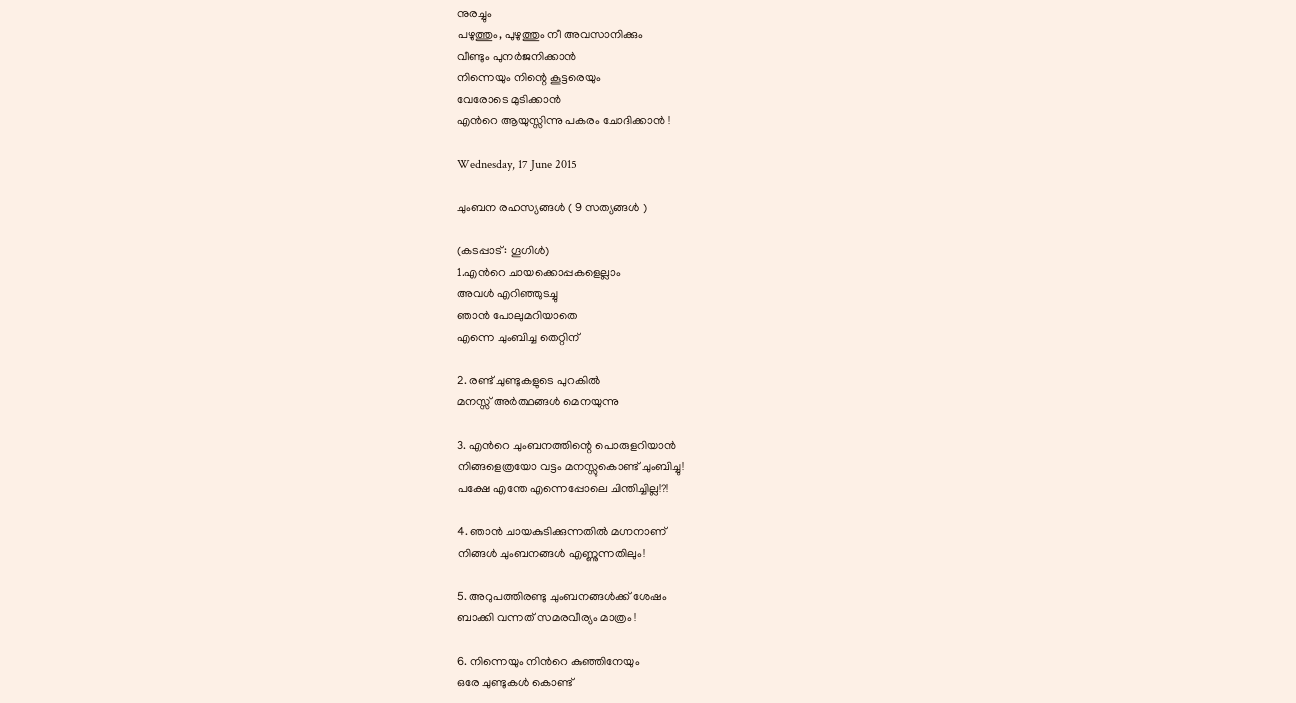നുരച്ചും
പഴുത്തും, പുഴുത്തും നീ അവസാനിക്കും
വീണ്ടും പുനര്‍ജനിക്കാന്‍
നിന്നെയും നിന്റെ കൂട്ടരെയും
വേരോടെ മുടിക്കാന്‍
എന്‍റെ ആയുസ്സിന്നു പകരം ചോദിക്കാന്‍ !

Wednesday, 17 June 2015

ചുംബന രഹസ്യങ്ങള്‍ ( 9 സത്യങ്ങള്‍ )

(കടപ്പാട് : ഗൂഗിള്‍)
1.എന്‍റെ ചായക്കൊപ്പകളെല്ലാം
അവള്‍ എറിഞ്ഞുടച്ചു
ഞാന്‍ പോലുമറിയാതെ
എന്നെ ചുംബിച്ച തെറ്റിന്

2. രണ്ട് ചുണ്ടുകളുടെ പുറകില്‍
മനസ്സ് അര്‍ത്ഥങ്ങള്‍ മെനയുന്നു

3. എന്‍റെ ചുംബനത്തിന്റെ പൊരുളറിയാന്‍
നിങ്ങളെത്രയോ വട്ടം മനസ്സുകൊണ്ട് ചുംബിച്ചു!
പക്ഷേ എന്തേ എന്നെപ്പോലെ ചിന്തിച്ചില്ല!?!

4. ഞാന്‍ ചായകുടിക്കുന്നതില്‍ മഗ്നനാണ്
നിങ്ങള്‍ ചുംബനങ്ങള്‍ എണ്ണുന്നതിലും!

5. അറുപത്തിരണ്ടു ചുംബനങ്ങള്‍ക്ക് ശേഷം
ബാക്കി വന്നത് സമരവീര്യം മാത്രം !

6. നിന്നെയും നിന്‍റെ കുഞ്ഞിനേയും
ഒരേ ചുണ്ടുകള്‍ കൊണ്ട്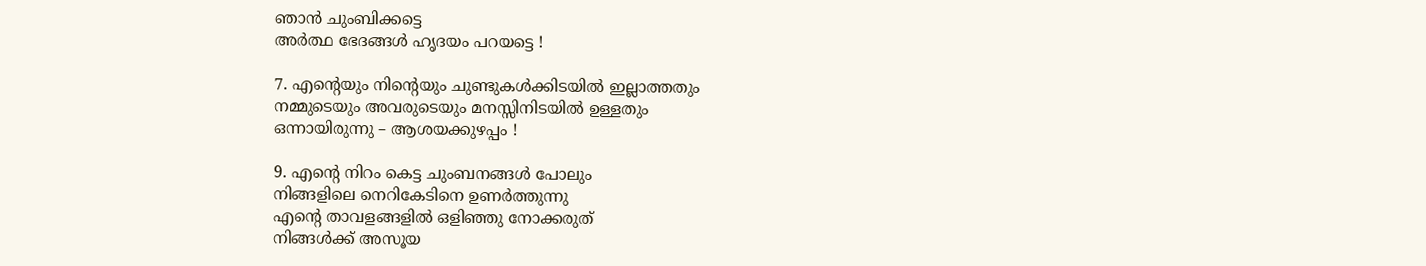ഞാന്‍ ചുംബിക്കട്ടെ
അര്‍ത്ഥ ഭേദങ്ങള്‍ ഹൃദയം പറയട്ടെ !

7. എന്‍റെയും നിന്‍റെയും ചുണ്ടുകള്‍ക്കിടയില്‍ ഇല്ലാത്തതും
നമ്മുടെയും അവരുടെയും മനസ്സിനിടയില്‍ ഉള്ളതും
ഒന്നായിരുന്നു – ആശയക്കുഴപ്പം !

9. എന്‍റെ നിറം കെട്ട ചുംബനങ്ങള്‍ പോലും
നിങ്ങളിലെ നെറികേടിനെ ഉണര്‍ത്തുന്നു
എന്‍റെ താവളങ്ങളില്‍ ഒളിഞ്ഞു നോക്കരുത്
നിങ്ങള്‍ക്ക് അസൂയ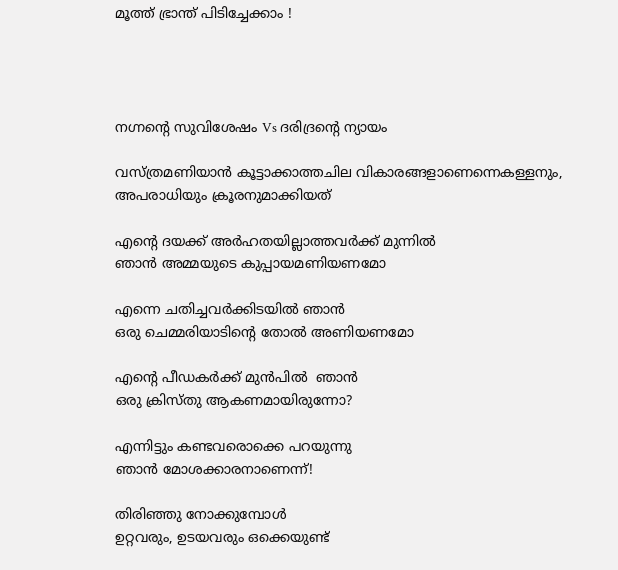മൂത്ത് ഭ്രാന്ത് പിടിച്ചേക്കാം !




നഗ്നന്റെ സുവിശേഷം Vs ദരിദ്രന്റെ ന്യായം

വസ്ത്രമണിയാന്‍ കൂട്ടാക്കാത്തചില വികാരങ്ങളാണെന്നെകള്ളനും, അപരാധിയും ക്രൂരനുമാക്കിയത്

എന്‍റെ ദയക്ക് അര്‍ഹതയില്ലാത്തവര്‍ക്ക് മുന്നില്‍
ഞാന്‍ അമ്മയുടെ കുപ്പായമണിയണമോ

എന്നെ ചതിച്ചവര്‍ക്കിടയില്‍ ഞാന്‍
ഒരു ചെമ്മരിയാടിന്റെ തോല്‍ അണിയണമോ

എന്‍റെ പീഡകര്‍ക്ക് മുന്‍പില്‍  ഞാന്‍
ഒരു ക്രിസ്തു ആകണമായിരുന്നോ?

എന്നിട്ടും കണ്ടവരൊക്കെ പറയുന്നു
ഞാന്‍ മോശക്കാരനാണെന്ന്‍!

തിരിഞ്ഞു നോക്കുമ്പോള്‍
ഉറ്റവരും, ഉടയവരും ഒക്കെയുണ്ട്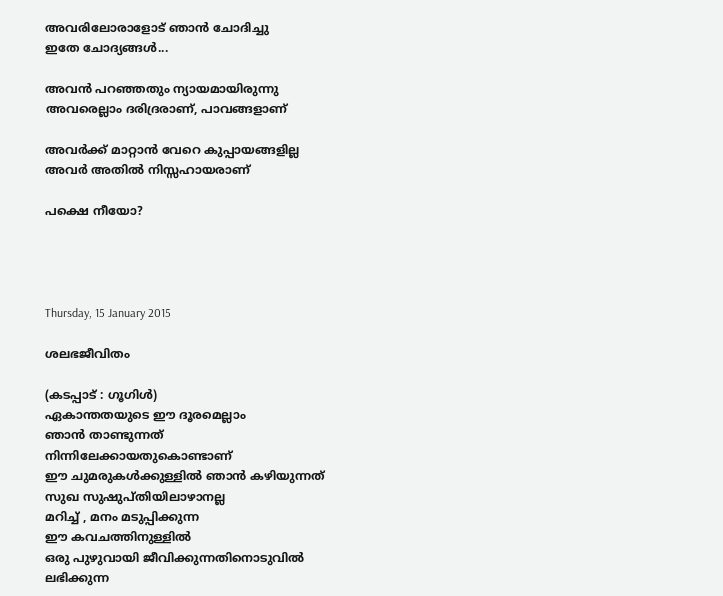അവരിലോരാളോട് ഞാന്‍ ചോദിച്ചു
ഇതേ ചോദ്യങ്ങള്‍...

അവന്‍ പറഞ്ഞതും ന്യായമായിരുന്നു
അവരെല്ലാം ദരിദ്രരാണ്, പാവങ്ങളാണ്

അവര്‍ക്ക് മാറ്റാന്‍ വേറെ കുപ്പായങ്ങളില്ല
അവര്‍ അതില്‍ നിസ്സഹായരാണ്

പക്ഷെ നീയോ?




Thursday, 15 January 2015

ശലഭജീവിതം

(കടപ്പാട് : ഗൂഗിള്‍)
ഏകാന്തതയുടെ ഈ ദൂരമെല്ലാം
ഞാന്‍ താണ്ടുന്നത്
നിന്നിലേക്കായതുകൊണ്ടാണ്
ഈ ചുമരുകള്‍ക്കുള്ളില്‍ ഞാന്‍ കഴിയുന്നത്‌
സുഖ സുഷുപ്തിയിലാഴാനല്ല
മറിച്ച് , മനം മടുപ്പിക്കുന്ന
ഈ കവചത്തിനുള്ളില്‍
ഒരു പുഴുവായി ജീവിക്കുന്നതിനൊടുവില്‍
ലഭിക്കുന്ന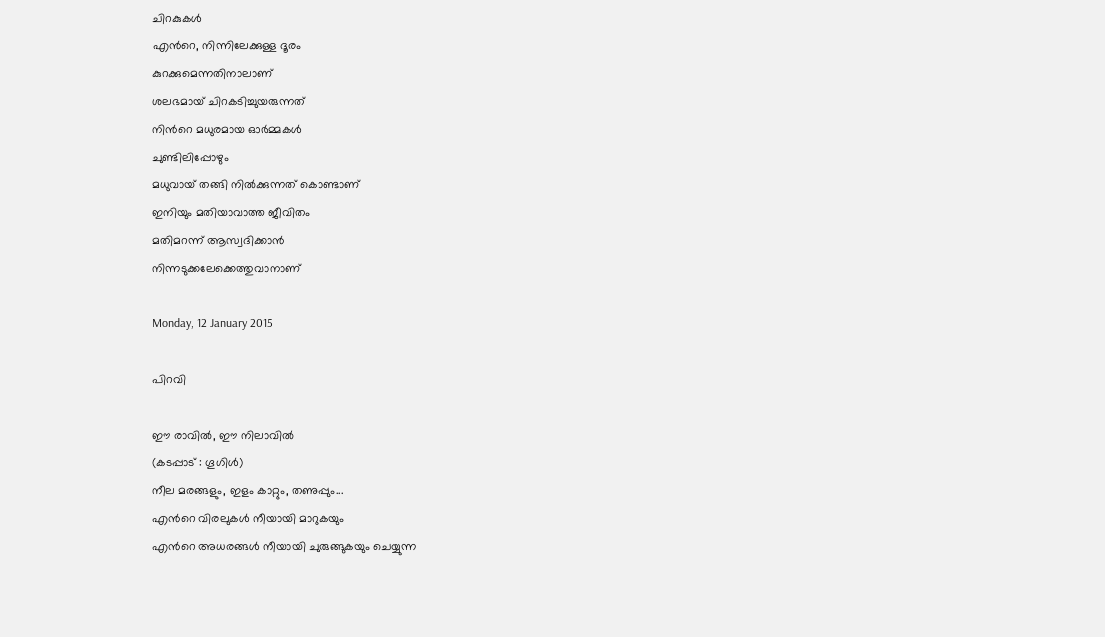ചിറകുകള്‍
എന്‍റെ, നിന്നിലേക്കുള്ള ദൂരം
കുറക്കുമെന്നതിനാലാണ്
ശലഭമായ് ചിറകടിച്ചുയരുന്നത്
നിന്‍റെ മധുരമായ ഓര്‍മ്മകള്‍
ചുണ്ടിലിപ്പോഴും
മധുവായ് തങ്ങി നില്‍ക്കുന്നത് കൊണ്ടാണ്
ഇനിയും മതിയാവാത്ത ജീവിതം
മതിമറന്ന് ആസ്വദിക്കാന്‍
നിന്നടുക്കലേക്കെത്തുവാനാണ്

Monday, 12 January 2015

പിറവി

ഈ രാവില്‍, ഈ നിലാവില്‍
(കടപ്പാട് : ഗൂഗിള്‍)
നീല മരങ്ങളും, ഇളം കാറ്റും, തണുപ്പും...
എന്‍റെ വിരലുകള്‍ നീയായി മാറുകയും
എന്‍റെ അധരങ്ങള്‍ നീയായി ചുരുങ്ങുകയും ചെയ്യുന്ന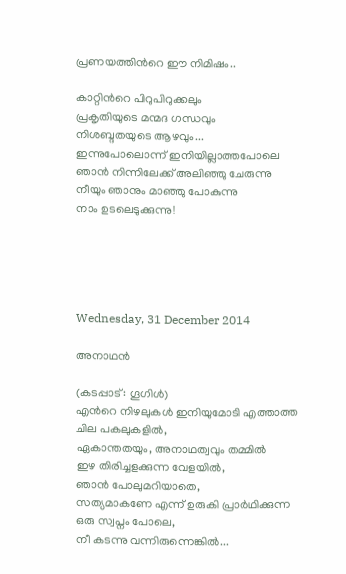പ്രണയത്തിന്‍റെ ഈ നിമിഷം..

കാറ്റിന്‍റെ പിറുപിറുക്കലും
പ്രകൃതിയുടെ മന്മദ ഗന്ധവും
നിശബ്ദതയുടെ ആഴവും...
ഇന്നുപോലൊന്ന് ഇനിയില്ലാത്തപോലെ
ഞാന്‍ നിന്നിലേക്ക്‌ അലിഞ്ഞു ചേരുന്നു
നീയും ഞാനും മാഞ്ഞു പോകുന്നു
നാം ഉടലെടുക്കുന്നു!





Wednesday, 31 December 2014

അനാഥന്‍

(കടപ്പാട് : ഗൂഗിള്‍)
എന്‍റെ നിഴലുകള്‍ ഇനിയുമോടി എത്താത്ത
ചില പകലുകളില്‍,
ഏകാന്തതയും, അനാഥത്വവും തമ്മില്‍
ഇഴ തിരിച്ചളക്കുന്ന വേളയില്‍,
ഞാന്‍ പോലുമറിയാതെ,
സത്യമാകണേ എന്ന് ഉരുകി പ്രാര്‍ഥിക്കുന്ന
ഒരു സ്വപ്നം പോലെ,
നീ കടന്നു വന്നിരുന്നെങ്കില്‍...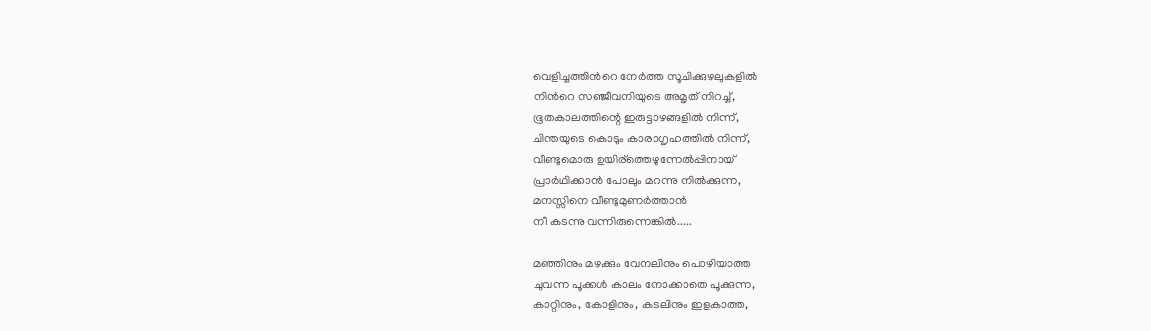വെളിച്ചത്തിന്‍റെ നേര്‍ത്ത സൂചിക്കുഴലുകളില്‍
നിന്‍റെ സഞ്ജീവനിയുടെ അമൃത് നിറച്ച്,
ഭൂതകാലത്തിന്റെ ഇരുട്ടാഴങ്ങളില്‍ നിന്ന്,
ചിന്തയുടെ കൊടും കാരാഗൃഹത്തില്‍ നിന്ന്,
വീണ്ടുമൊരു ഉയിര്ത്തെഴുന്നേല്‍പ്പിനായ്‌
പ്രാര്‍ഥിക്കാന്‍ പോലും മറന്നു നില്‍ക്കുന്ന,
മനസ്സിനെ വീണ്ടുമുണര്‍ത്താന്‍
നീ കടന്നു വന്നിരുന്നെങ്കില്‍.....

മഞ്ഞിനും മഴക്കും വേനലിനും പൊഴിയാത്ത
ചുവന്ന പൂക്കള്‍ കാലം നോക്കാതെ പൂക്കുന്ന,
കാറ്റിനും, കോളിനും, കടലിനും ഇളകാത്ത,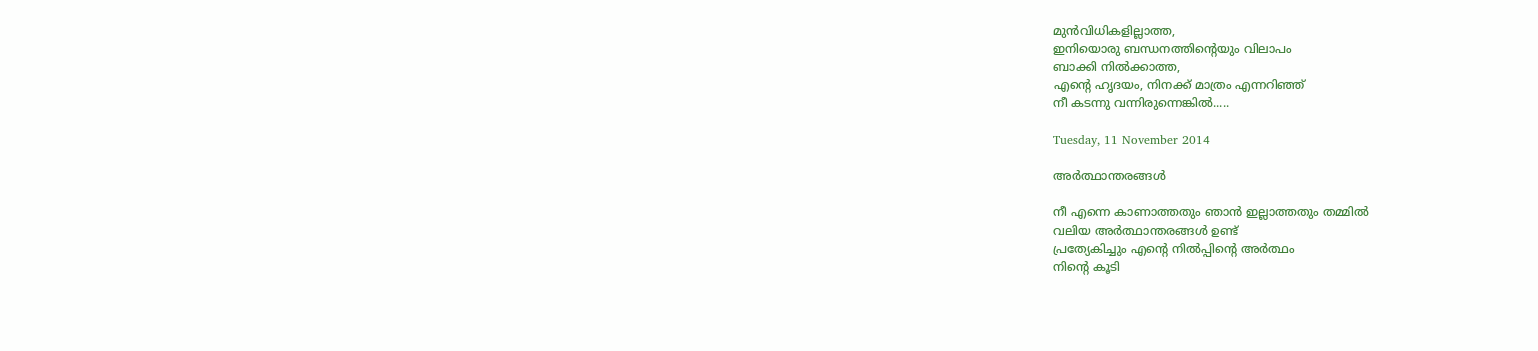മുന്‍വിധികളില്ലാത്ത,
ഇനിയൊരു ബന്ധനത്തിന്റെയും വിലാപം
ബാക്കി നില്‍ക്കാത്ത,
എന്‍റെ ഹൃദയം, നിനക്ക് മാത്രം എന്നറിഞ്ഞ്
നീ കടന്നു വന്നിരുന്നെങ്കില്‍.....

Tuesday, 11 November 2014

അര്‍ത്ഥാന്തരങ്ങള്‍

നീ എന്നെ കാണാത്തതും ഞാന്‍ ഇല്ലാത്തതും തമ്മില്‍
വലിയ അര്‍ത്ഥാന്തരങ്ങള്‍ ഉണ്ട്
പ്രത്യേകിച്ചും എന്‍റെ നില്‍പ്പിന്‍റെ അര്‍ത്ഥം
നിന്‍റെ കൂടി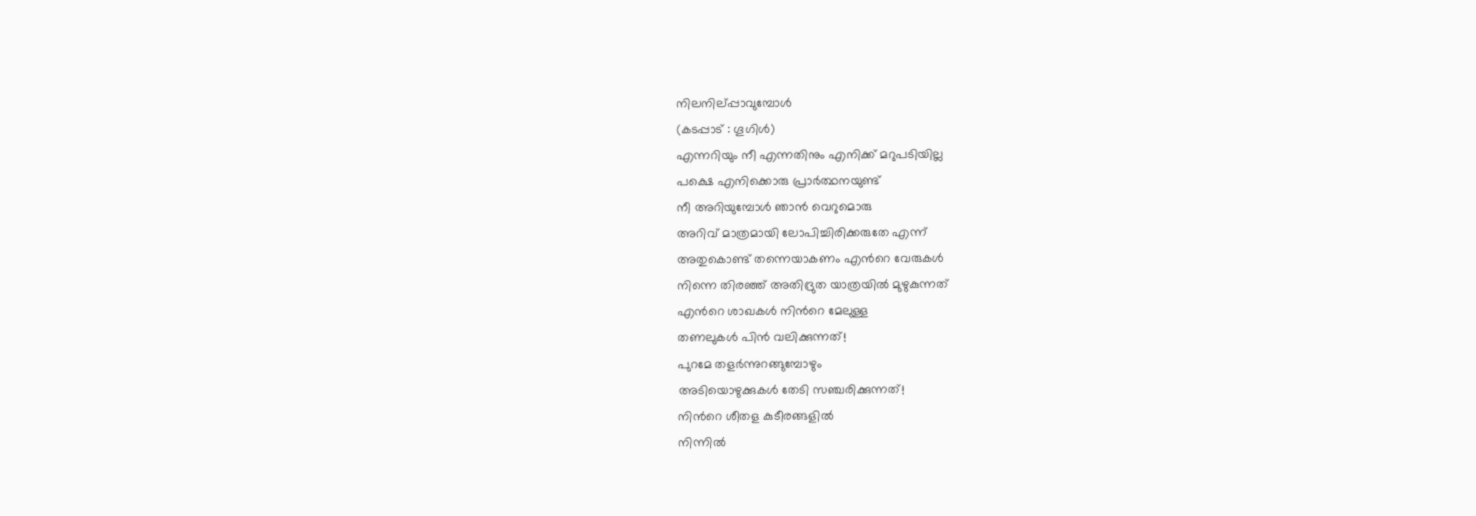നിലനില്പ്പാവുമ്പോള്‍
(കടപ്പാട് : ഗൂഗിള്‍)
എന്നറിയും നീ എന്നതിനും എനിക്ക് മറുപടിയില്ല
പക്ഷെ എനിക്കൊരു പ്രാര്‍ത്ഥനയുണ്ട്
നീ അറിയുമ്പോള്‍ ഞാന്‍ വെറുമൊരു
അറിവ് മാത്രമായി ലോപിച്ചിരിക്കരുതേ എന്ന്
അതുകൊണ്ട് തന്നെയാകണം എന്‍റെ വേരുകള്‍
നിന്നെ തിരഞ്ഞ് അതിദ്രുത യാത്രയില്‍ മുഴുകുന്നത്
എന്‍റെ ശാഖകള്‍ നിന്‍റെ മേലുള്ള
തണലുകള്‍ പിന്‍ വലിക്കുന്നത്!
പുറമേ തളര്‍ന്നുറങ്ങുമ്പോഴും
അടിയൊഴുക്കുകള്‍ തേടി സഞ്ചരിക്കുന്നത്!
നിന്‍റെ ശീതള കുടീരങ്ങളില്‍
നിന്നില്‍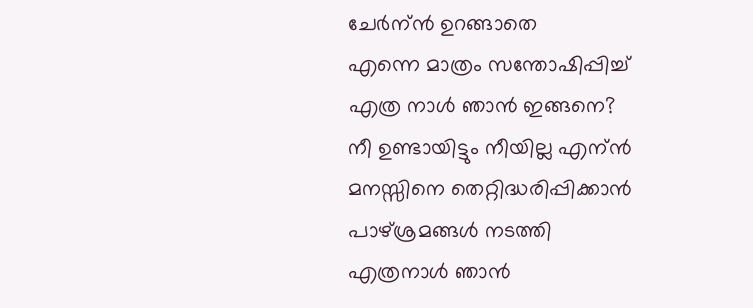ചേര്‍ന്ന്‍ ഉറങ്ങാതെ
എന്നെ മാത്രം സന്തോഷിപ്പിച്ച്
എത്ര നാള്‍ ഞാന്‍ ഇങ്ങനെ?
നീ ഉണ്ടായിട്ടും നീയില്ല എന്ന്‍
മനസ്സിനെ തെറ്റിദ്ധരിപ്പിക്കാന്‍
പാഴ്ശ്രമങ്ങള്‍ നടത്തി
എത്രനാള്‍ ഞാന്‍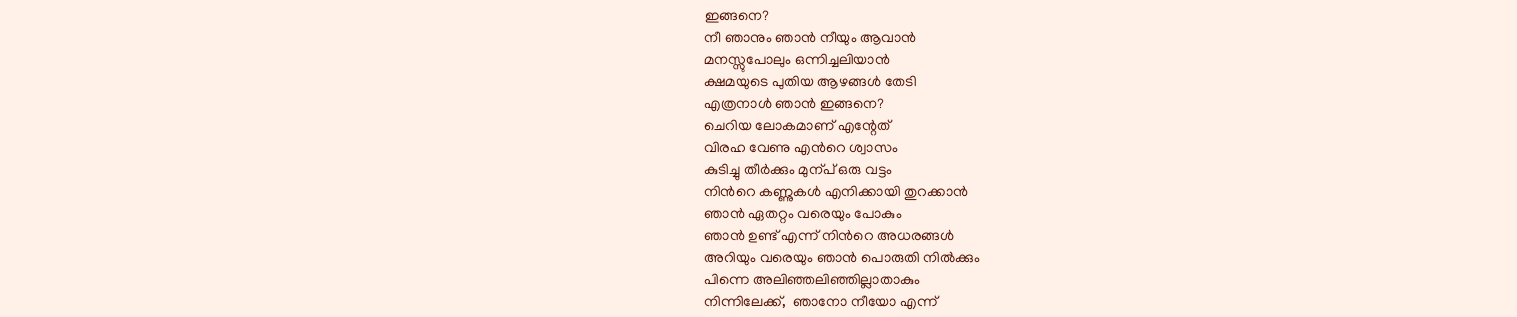ഇങ്ങനെ?
നീ ഞാനും ഞാന്‍ നീയും ആവാന്‍
മനസ്സുപോലും ഒന്നിച്ചലിയാന്‍
ക്ഷമയുടെ പുതിയ ആഴങ്ങള്‍ തേടി
എത്രനാള്‍ ഞാന്‍ ഇങ്ങനെ?
ചെറിയ ലോകമാണ് എന്റേത്
വിരഹ വേണു എന്‍റെ ശ്വാസം
കുടിച്ചു തീര്‍ക്കും മുന്പ് ഒരു വട്ടം
നിന്‍റെ കണ്ണുകള്‍ എനിക്കായി തുറക്കാന്‍
ഞാന്‍ ഏതറ്റം വരെയും പോകും
ഞാന്‍ ഉണ്ട് എന്ന് നിന്‍റെ അധരങ്ങള്‍
അറിയും വരെയും ഞാന്‍ പൊരുതി നില്‍ക്കും
പിന്നെ അലിഞ്ഞലിഞ്ഞില്ലാതാകും
നിന്നിലേക്ക്‌,  ഞാനോ നീയോ എന്ന്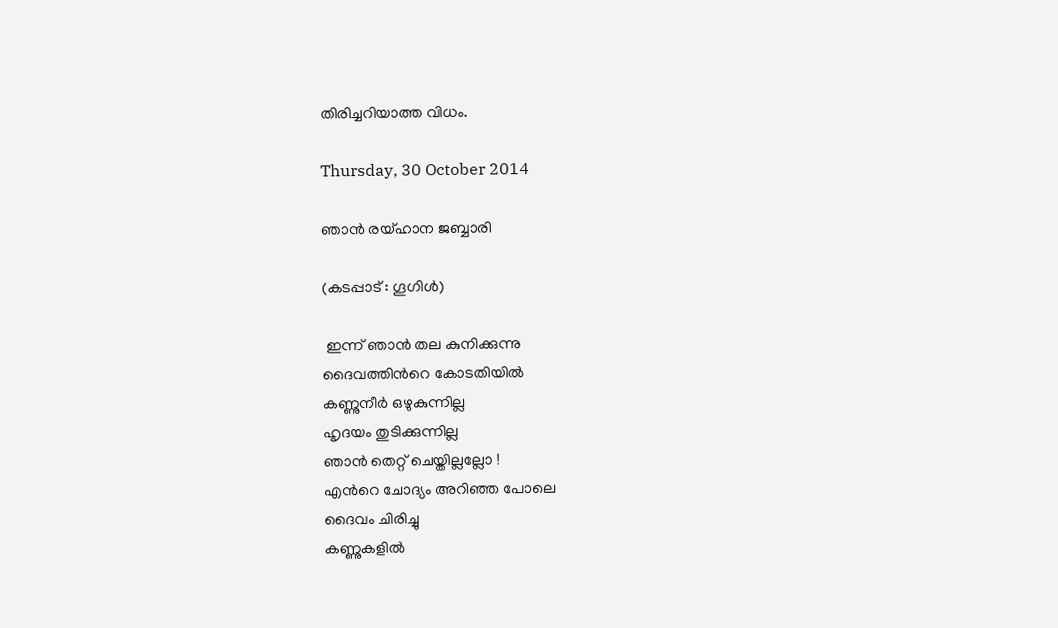തിരിച്ചറിയാത്ത വിധം.

Thursday, 30 October 2014

ഞാന്‍ രയ്ഹാന ജബ്ബാരി

(കടപ്പാട് : ഗൂഗിള്‍)

 ഇന്ന് ഞാന്‍ തല കുനിക്കുന്നു
ദൈവത്തിന്‍റെ കോടതിയില്‍
കണ്ണുനീര്‍ ഒഴുകുന്നില്ല
ഹൃദയം തുടിക്കുന്നില്ല
ഞാന്‍ തെറ്റ് ചെയ്തില്ലല്ലോ !
എന്‍റെ ചോദ്യം അറിഞ്ഞ പോലെ
ദൈവം ചിരിച്ചു
കണ്ണുകളില്‍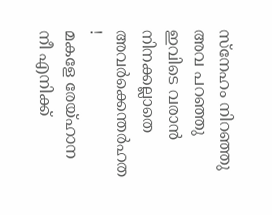സ്നേഹം നിറഞ്ഞു
അവ പറഞ്ഞു
ഇവിടെ വരാന്‍ നിനക്കല്ലാതെ
അവര്‍ക്കെന്തര്‍ഹത !
മകളേ രേയ്ഹാന
നീ എനിക്ക്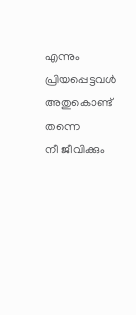എന്നും പ്രിയപ്പെട്ടവള്‍
അതുകൊണ്ട് തന്നെ
നീ ജീവിക്കും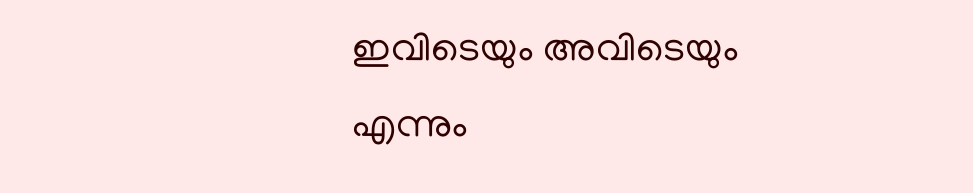ഇവിടെയും അവിടെയും
എന്നും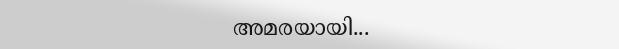അമരയായി...